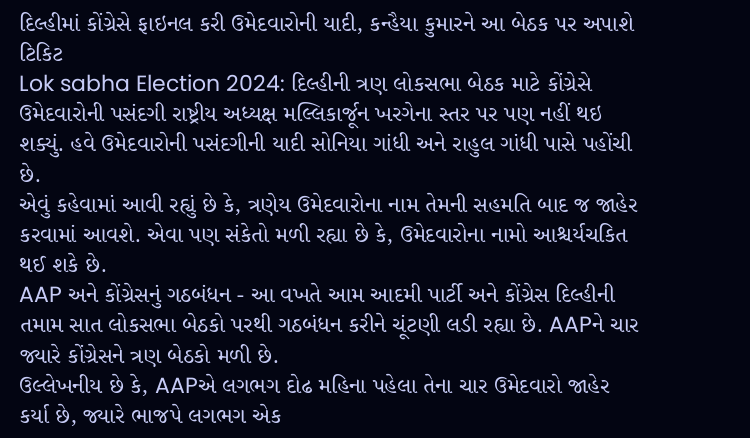દિલ્હીમાં કોંગ્રેસે ફાઇનલ કરી ઉમેદવારોની યાદી, કન્હૈયા કુમારને આ બેઠક પર અપાશે ટિકિટ
Lok sabha Election 2024: દિલ્હીની ત્રણ લોકસભા બેઠક માટે કોંગ્રેસે ઉમેદવારોની પસંદગી રાષ્ટ્રીય અધ્યક્ષ મલ્લિકાર્જૂન ખરગેના સ્તર પર પણ નહીં થઇ શક્યું. હવે ઉમેદવારોની પસંદગીની યાદી સોનિયા ગાંધી અને રાહુલ ગાંધી પાસે પહોંચી છે.
એવું કહેવામાં આવી રહ્યું છે કે, ત્રણેય ઉમેદવારોના નામ તેમની સહમતિ બાદ જ જાહેર કરવામાં આવશે. એવા પણ સંકેતો મળી રહ્યા છે કે, ઉમેદવારોના નામો આશ્ચર્યચકિત થઈ શકે છે.
AAP અને કોંગ્રેસનું ગઠબંધન - આ વખતે આમ આદમી પાર્ટી અને કોંગ્રેસ દિલ્હીની તમામ સાત લોકસભા બેઠકો પરથી ગઠબંધન કરીને ચૂંટણી લડી રહ્યા છે. AAPને ચાર જ્યારે કોંગ્રેસને ત્રણ બેઠકો મળી છે.
ઉલ્લેખનીય છે કે, AAPએ લગભગ દોઢ મહિના પહેલા તેના ચાર ઉમેદવારો જાહેર કર્યા છે, જ્યારે ભાજપે લગભગ એક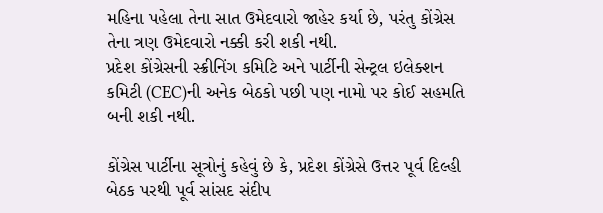મહિના પહેલા તેના સાત ઉમેદવારો જાહેર કર્યા છે, પરંતુ કોંગ્રેસ તેના ત્રણ ઉમેદવારો નક્કી કરી શકી નથી.
પ્રદેશ કોંગ્રેસની સ્ક્રીનિંગ કમિટિ અને પાર્ટીની સેન્ટ્રલ ઇલેક્શન કમિટી (CEC)ની અનેક બેઠકો પછી પણ નામો પર કોઈ સહમતિ બની શકી નથી.

કોંગ્રેસ પાર્ટીના સૂત્રોનું કહેવું છે કે, પ્રદેશ કોંગ્રેસે ઉત્તર પૂર્વ દિલ્હી બેઠક પરથી પૂર્વ સાંસદ સંદીપ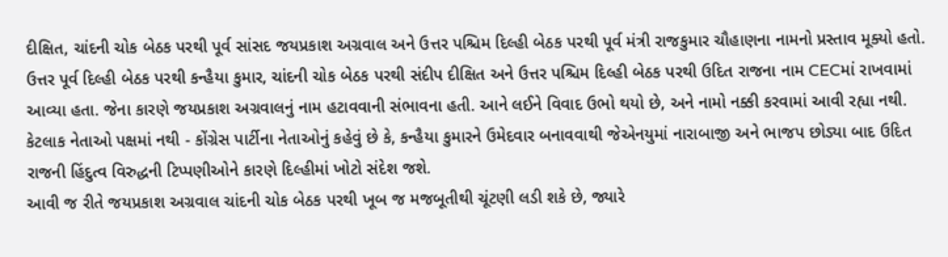દીક્ષિત, ચાંદની ચોક બેઠક પરથી પૂર્વ સાંસદ જયપ્રકાશ અગ્રવાલ અને ઉત્તર પશ્ચિમ દિલ્હી બેઠક પરથી પૂર્વ મંત્રી રાજકુમાર ચૌહાણના નામનો પ્રસ્તાવ મૂક્યો હતો.
ઉત્તર પૂર્વ દિલ્હી બેઠક પરથી કન્હૈયા કુમાર, ચાંદની ચોક બેઠક પરથી સંદીપ દીક્ષિત અને ઉત્તર પશ્ચિમ દિલ્હી બેઠક પરથી ઉદિત રાજના નામ CECમાં રાખવામાં આવ્યા હતા. જેના કારણે જયપ્રકાશ અગ્રવાલનું નામ હટાવવાની સંભાવના હતી. આને લઈને વિવાદ ઉભો થયો છે, અને નામો નક્કી કરવામાં આવી રહ્યા નથી.
કેટલાક નેતાઓ પક્ષમાં નથી - કોંગ્રેસ પાર્ટીના નેતાઓનું કહેવું છે કે, કન્હૈયા કુમારને ઉમેદવાર બનાવવાથી જેએનયુમાં નારાબાજી અને ભાજપ છોડ્યા બાદ ઉદિત રાજની હિંદુત્વ વિરુદ્ધની ટિપ્પણીઓને કારણે દિલ્હીમાં ખોટો સંદેશ જશે.
આવી જ રીતે જયપ્રકાશ અગ્રવાલ ચાંદની ચોક બેઠક પરથી ખૂબ જ મજબૂતીથી ચૂંટણી લડી શકે છે, જ્યારે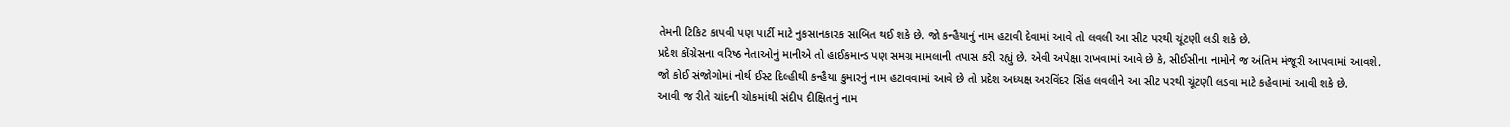તેમની ટિકિટ કાપવી પણ પાર્ટી માટે નુકસાનકારક સાબિત થઈ શકે છે. જો કન્હૈયાનું નામ હટાવી દેવામાં આવે તો લવલી આ સીટ પરથી ચૂંટણી લડી શકે છે.
પ્રદેશ કોંગ્રેસના વરિષ્ઠ નેતાઓનું માનીએ તો હાઈકમાન્ડ પણ સમગ્ર મામલાની તપાસ કરી રહ્યું છે. એવી અપેક્ષા રાખવામાં આવે છે કે, સીઈસીના નામોને જ અંતિમ મંજૂરી આપવામાં આવશે.
જો કોઈ સંજોગોમાં નોર્થ ઈસ્ટ દિલ્હીથી કન્હૈયા કુમારનું નામ હટાવવામાં આવે છે તો પ્રદેશ અધ્યક્ષ અરવિંદર સિંહ લવલીને આ સીટ પરથી ચૂંટણી લડવા માટે કહેવામાં આવી શકે છે.
આવી જ રીતે ચાંદની ચોકમાંથી સંદીપ દીક્ષિતનું નામ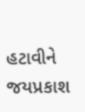હટાવીને જયપ્રકાશ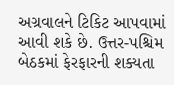અગ્રવાલને ટિકિટ આપવામાં આવી શકે છે. ઉત્તર-પશ્ચિમ બેઠકમાં ફેરફારની શક્યતા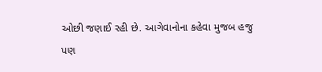ઓછી જણાઈ રહી છે. આગેવાનોના કહેવા મુજબ હજુ પણ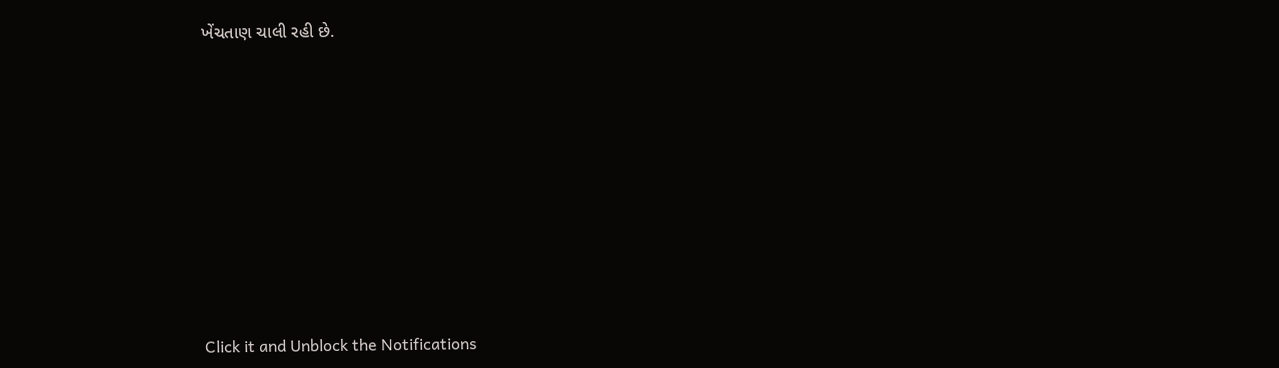ખેંચતાણ ચાલી રહી છે.












Click it and Unblock the Notifications